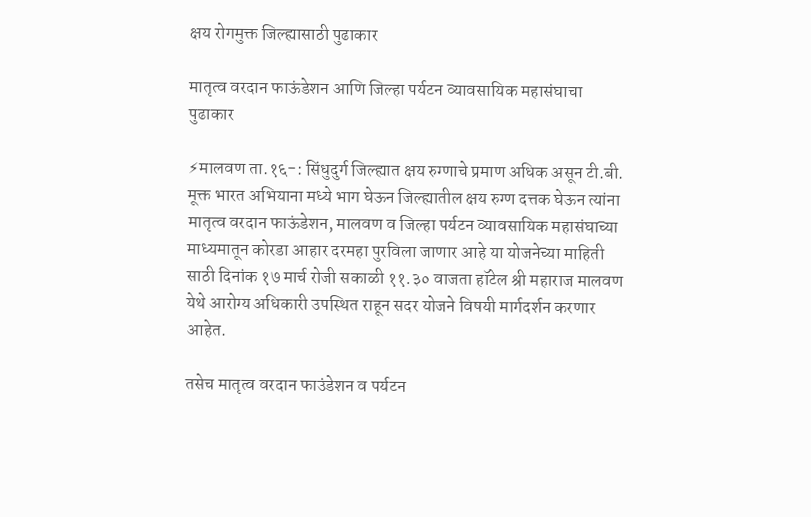क्षय रोगमुक्त जिल्ह्यासाठी पुढाकार

मातृत्व वरदान फाऊंडेशन आणि जिल्हा पर्यटन व्यावसायिक महासंघाचा पुढाकार

⚡मालवण ता.१६-: सिंधुदुर्ग जिल्ह्यात क्षय रुग्णाचे प्रमाण अधिक असून टी.बी. मूक्त भारत अभियाना मध्ये भाग घेऊन जिल्ह्यातील क्षय रुग्ण दत्तक घेऊन त्यांना मातृत्व वरदान फाऊंडेशन, मालवण व जिल्हा पर्यटन व्यावसायिक महासंघाच्या माध्यमातून कोरडा आहार दरमहा पुरविला जाणार आहे या योजनेच्या माहिती साठी दिनांक १७ मार्च रोजी सकाळी ११.३० वाजता हॉटेल श्री महाराज मालवण येथे आरोग्य अधिकारी उपस्थित राहून सदर योजने विषयी मार्गदर्शन करणार आहेत.

तसेच मातृत्व वरदान फाउंडेशन व पर्यटन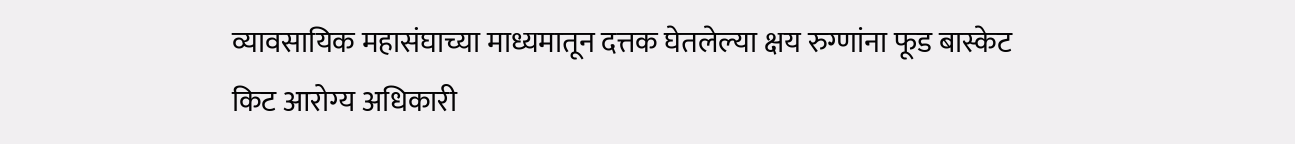व्यावसायिक महासंघाच्या माध्यमातून दत्तक घेतलेल्या क्षय रुग्णांना फूड बास्केट किट आरोग्य अधिकारी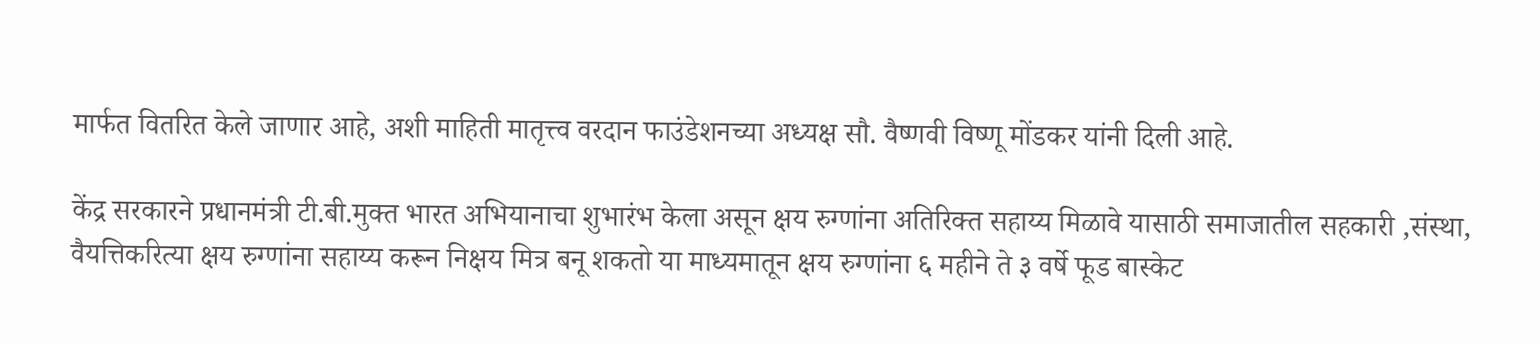मार्फत वितरित केले जाणार आहे, अशी माहिती मातृत्त्व वरदान फाउंडेशनच्या अध्यक्ष सौ. वैष्णवी विष्णू मोंडकर यांनी दिली आहे.

केंद्र सरकारने प्रधानमंत्री टी.बी.मुक्त भारत अभियानाचा शुभारंभ केला असून क्षय रुग्णांना अतिरिक्त सहाय्य मिळावे यासाठी समाजातील सहकारी ,संस्था, वैयत्तिकरित्या क्षय रुग्णांना सहाय्य करून निक्षय मित्र बनू शकतो या माध्यमातून क्षय रुग्णांना ६ महीने ते ३ वर्षे फूड बास्केट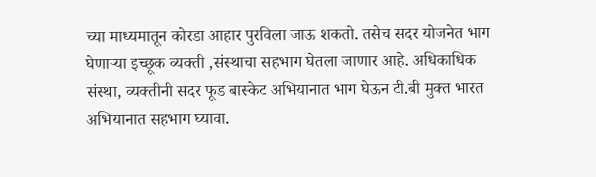च्या माध्यमातून कोरडा आहार पुरविला जाऊ शकतो. तसेच सदर योजनेत भाग घेणाऱ्या इच्छूक व्यक्ती ,संस्थाचा सहभाग घेतला जाणार आहे. अधिकाधिक संस्था, व्यक्तीनी सदर फूड बास्केट अभियानात भाग घेऊन टी.बी मुक्त भारत अभियानात सहभाग घ्यावा.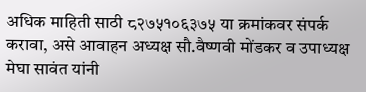अधिक माहिती साठी ८२७५१०६३७५ या क्रमांकवर संपर्क करावा, असे आवाहन अध्यक्ष सौ.वैष्णवी मोंडकर व उपाध्यक्ष मेघा सावंत यांनी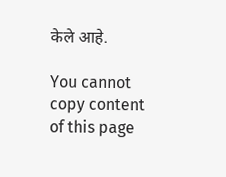केले आहे.

You cannot copy content of this page